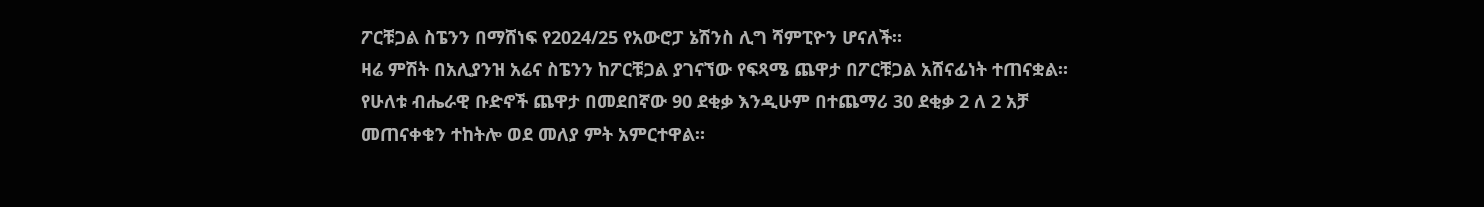ፖርቹጋል ስፔንን በማሸነፍ የ2024/25 የአውሮፓ ኔሽንስ ሊግ ሻምፒዮን ሆናለች።
ዛሬ ምሽት በአሊያንዝ አሬና ስፔንን ከፖርቹጋል ያገናኘው የፍጻሜ ጨዋታ በፖርቹጋል አሸናፊነት ተጠናቋል።
የሁለቱ ብሔራዊ ቡድኖች ጨዋታ በመደበኛው 90 ደቂቃ እንዲሁም በተጨማሪ 30 ደቂቃ 2 ለ 2 አቻ መጠናቀቁን ተከትሎ ወደ መለያ ምት አምርተዋል።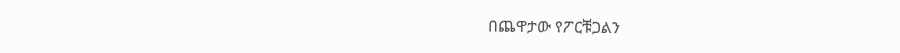በጨዋታው የፖርቹጋልን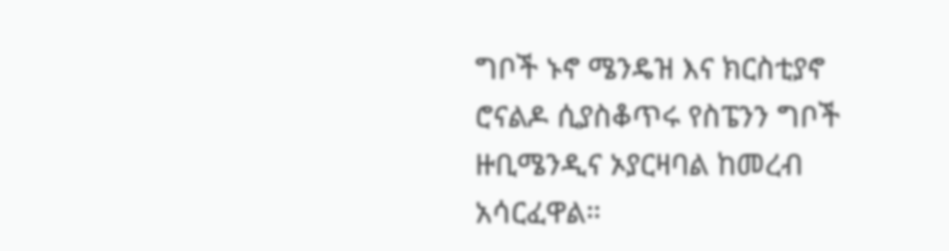ግቦች ኑኖ ሜንዴዝ እና ክርስቲያኖ ሮናልዶ ሲያስቆጥሩ የስፔንን ግቦች ዙቢሜንዲና ኦያርዛባል ከመረብ አሳርፈዋል።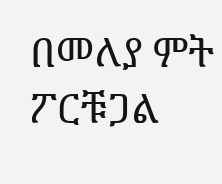በመለያ ምት ፖርቹጋል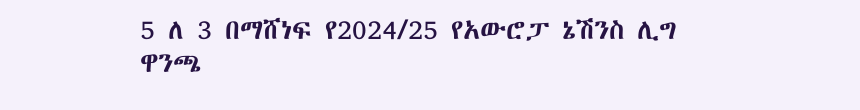5 ለ 3 በማሸነፍ የ2024/25 የአውሮፓ ኔሽንስ ሊግ ዋንጫ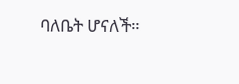ባለቤት ሆናለች።